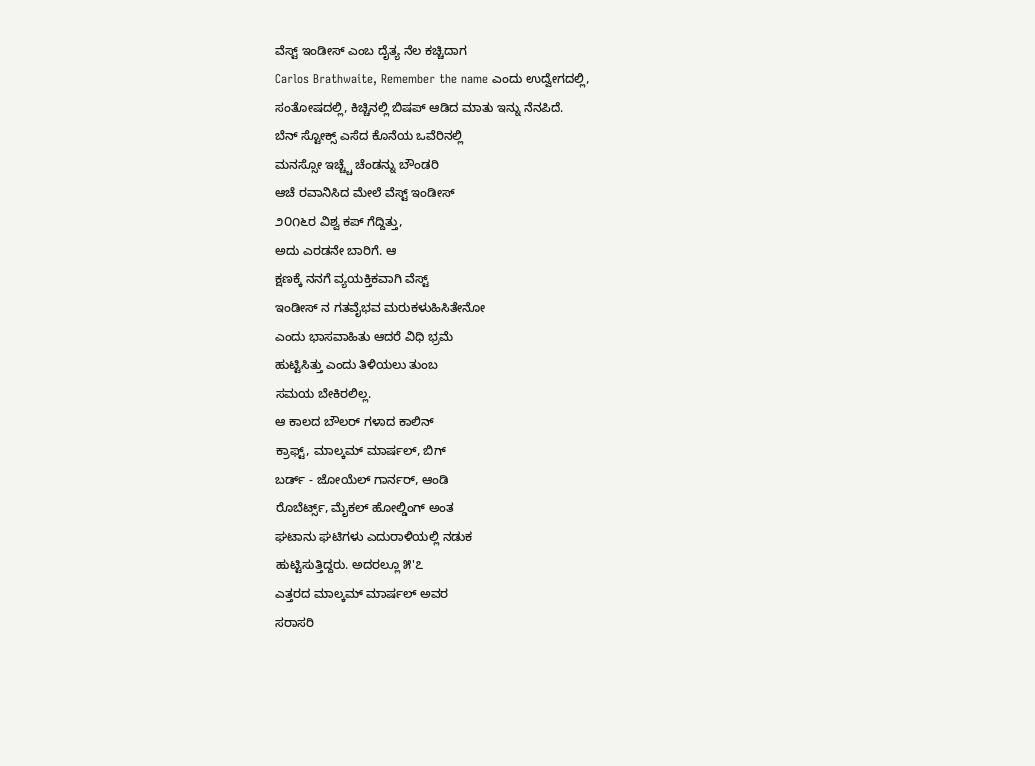ವೆಸ್ಟ್ ಇಂಡೀಸ್ ಎಂಬ ದೈತ್ಯ ನೆಲ ಕಚ್ಚಿದಾಗ
Carlos Brathwaite, Remember the name ಎಂದು ಉದ್ವೇಗದಲ್ಲಿ,
ಸಂತೋಷದಲ್ಲಿ, ಕಿಚ್ಚಿನಲ್ಲಿ ಬಿಷಪ್ ಆಡಿದ ಮಾತು ಇನ್ನು ನೆನಪಿದೆ.
ಬೆನ್ ಸ್ಟೋಕ್ಸ್ ಎಸೆದ ಕೊನೆಯ ಒವೆರಿನಲ್ಲಿ
ಮನಸ್ಸೋ ಇಚ್ಚ್ಚೆ ಚೆಂಡನ್ನು ಬೌಂಡರಿ
ಆಚೆ ರವಾನಿಸಿದ ಮೇಲೆ ವೆಸ್ಟ್ ಇಂಡೀಸ್
೨೦೧೬ರ ವಿಶ್ವ ಕಪ್ ಗೆದ್ದಿತ್ತು,
ಅದು ಎರಡನೇ ಬಾರಿಗೆ. ಆ
ಕ್ಷಣಕ್ಕೆ ನನಗೆ ವ್ಯಯಕ್ತಿಕವಾಗಿ ವೆಸ್ಟ್
ಇಂಡೀಸ್ ನ ಗತವೈಭವ ಮರುಕಳುಹಿಸಿತೇನೋ
ಎಂದು ಭಾಸವಾಹಿತು ಆದರೆ ವಿಧಿ ಭ್ರಮೆ
ಹುಟ್ಟಿಸಿತ್ತು ಎಂದು ತಿಳಿಯಲು ತುಂಬ
ಸಮಯ ಬೇಕಿರಲಿಲ್ಲ.
ಆ ಕಾಲದ ಬೌಲರ್ ಗಳಾದ ಕಾಲಿನ್
ಕ್ರಾಫ್ಟ್, ಮಾಲ್ಕಮ್ ಮಾರ್ಷಲ್, ಬಿಗ್
ಬರ್ಡ್ - ಜೋಯೆಲ್ ಗಾರ್ನರ್, ಆಂಡಿ
ರೊಬೆರ್ಟ್ಸ್, ಮೈಕಲ್ ಹೋಲ್ಡಿಂಗ್ ಅಂತ
ಘಟಾನು ಘಟಿಗಳು ಎದುರಾಳಿಯಲ್ಲಿ ನಡುಕ
ಹುಟ್ಟಿಸುತ್ತಿದ್ದರು. ಅದರಲ್ಲೂ ೫'೭
ಎತ್ತರದ ಮಾಲ್ಕಮ್ ಮಾರ್ಷಲ್ ಅವರ
ಸರಾಸರಿ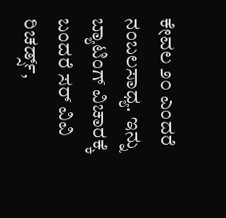ಕೇವಲ ೨೦ ಎಂದರೆ
ನಂಬಲಸಾಧ್ಯ. ಇನ್ನು ಬ್ಯಾಟಿಂಗ್ ವಿಚಾರಕ್ಕೆ
ಬಂದರೆ ಸರ್ ವಿವಿ ರಿಚರ್ಡ್ಸ್,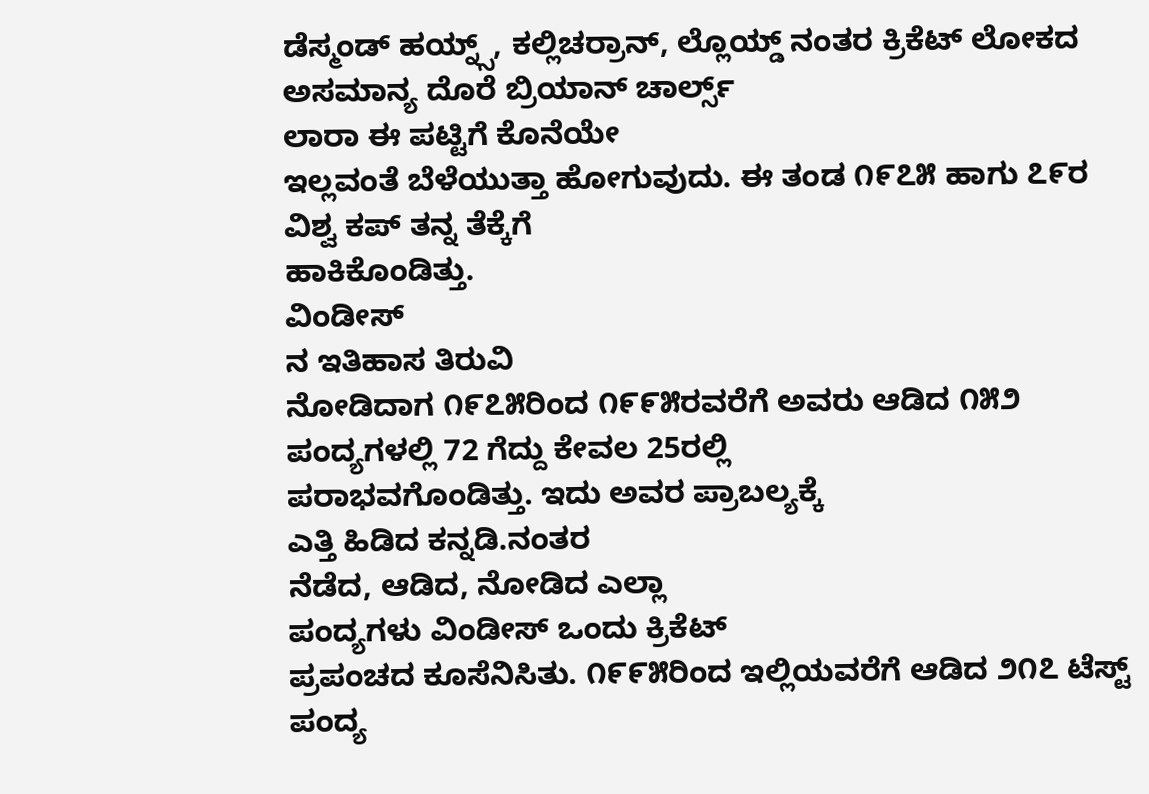ಡೆಸ್ಮಂಡ್ ಹಯ್ನ್ಸ್, ಕಲ್ಲಿಚರ್ರಾನ್, ಲ್ಲೊಯ್ಡ್ ನಂತರ ಕ್ರಿಕೆಟ್ ಲೋಕದ
ಅಸಮಾನ್ಯ ದೊರೆ ಬ್ರಿಯಾನ್ ಚಾರ್ಲ್ಸ್
ಲಾರಾ ಈ ಪಟ್ಟಿಗೆ ಕೊನೆಯೇ
ಇಲ್ಲವಂತೆ ಬೆಳೆಯುತ್ತಾ ಹೋಗುವುದು. ಈ ತಂಡ ೧೯೭೫ ಹಾಗು ೭೯ರ
ವಿಶ್ವ ಕಪ್ ತನ್ನ ತೆಕ್ಕೆಗೆ
ಹಾಕಿಕೊಂಡಿತ್ತು.
ವಿಂಡೀಸ್
ನ ಇತಿಹಾಸ ತಿರುವಿ
ನೋಡಿದಾಗ ೧೯೭೫ರಿಂದ ೧೯೯೫ರವರೆಗೆ ಅವರು ಆಡಿದ ೧೫೨
ಪಂದ್ಯಗಳಲ್ಲಿ 72 ಗೆದ್ದು ಕೇವಲ 25ರಲ್ಲಿ
ಪರಾಭವಗೊಂಡಿತ್ತು. ಇದು ಅವರ ಪ್ರಾಬಲ್ಯಕ್ಕೆ
ಎತ್ತಿ ಹಿಡಿದ ಕನ್ನಡಿ.ನಂತರ
ನೆಡೆದ, ಆಡಿದ, ನೋಡಿದ ಎಲ್ಲಾ
ಪಂದ್ಯಗಳು ವಿಂಡೀಸ್ ಒಂದು ಕ್ರಿಕೆಟ್
ಪ್ರಪಂಚದ ಕೂಸೆನಿಸಿತು. ೧೯೯೫ರಿಂದ ಇಲ್ಲಿಯವರೆಗೆ ಆಡಿದ ೨೧೭ ಟೆಸ್ಟ್
ಪಂದ್ಯ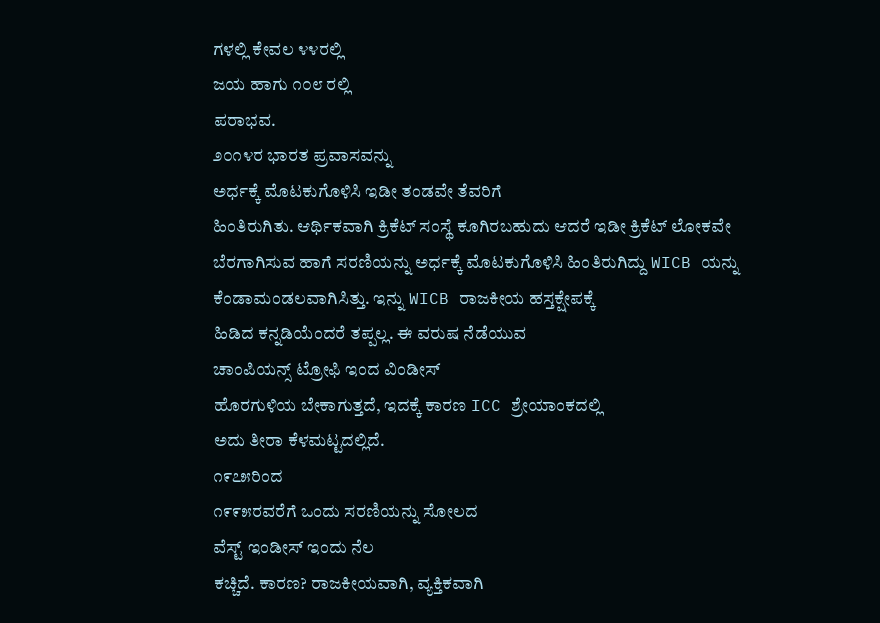ಗಳಲ್ಲಿ ಕೇವಲ ೪೪ರಲ್ಲಿ
ಜಯ ಹಾಗು ೧೦೮ ರಲ್ಲಿ
ಪರಾಭವ.
೨೦೧೪ರ ಭಾರತ ಪ್ರವಾಸವನ್ನು
ಅರ್ಧಕ್ಕೆ ಮೊಟಕುಗೊಳಿಸಿ ಇಡೀ ತಂಡವೇ ತೆವರಿಗೆ
ಹಿಂತಿರುಗಿತು. ಆರ್ಥಿಕವಾಗಿ ಕ್ರಿಕೆಟ್ ಸಂಸ್ಥೆ ಕೂಗಿರಬಹುದು ಆದರೆ ಇಡೀ ಕ್ರಿಕೆಟ್ ಲೋಕವೇ ಬೆರಗಾಗಿಸುವ ಹಾಗೆ ಸರಣಿಯನ್ನು ಅರ್ಧಕ್ಕೆ ಮೊಟಕುಗೊಳಿಸಿ ಹಿಂತಿರುಗಿದ್ದು WICB ಯನ್ನು ಕೆಂಡಾಮಂಡಲವಾಗಿಸಿತ್ತು. ಇನ್ನು WICB ರಾಜಕೀಯ ಹಸ್ತಕ್ಷೇಪಕ್ಕೆ
ಹಿಡಿದ ಕನ್ನಡಿಯೆಂದರೆ ತಪ್ಪಲ್ಲ. ಈ ವರುಷ ನೆಡೆಯುವ
ಚಾಂಪಿಯನ್ಸ್ ಟ್ರೋಫಿ ಇಂದ ವಿಂಡೀಸ್
ಹೊರಗುಳಿಯ ಬೇಕಾಗುತ್ತದೆ, ಇದಕ್ಕೆ ಕಾರಣ ICC ಶ್ರೇಯಾಂಕದಲ್ಲಿ
ಅದು ತೀರಾ ಕೆಳಮಟ್ಟದಲ್ಲಿದೆ.
೧೯೭೫ರಿಂದ
೧೯೯೫ರವರೆಗೆ ಒಂದು ಸರಣಿಯನ್ನು ಸೋಲದ
ವೆಸ್ಟ್ ಇಂಡೀಸ್ ಇಂದು ನೆಲ
ಕಚ್ಚಿದೆ. ಕಾರಣ? ರಾಜಕೀಯವಾಗಿ, ವ್ಯಕ್ತಿಕವಾಗಿ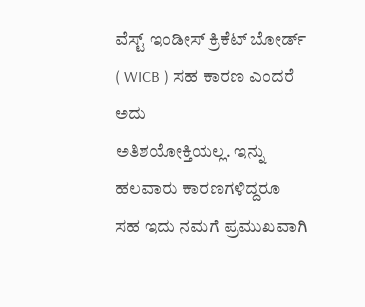ವೆಸ್ಟ್ ಇಂಡೀಸ್ ಕ್ರಿಕೆಟ್ ಬೋರ್ಡ್
( WICB ) ಸಹ ಕಾರಣ ಎಂದರೆ ಅದು
ಅತಿಶಯೋಕ್ತಿಯಲ್ಲ. ಇನ್ನು ಹಲವಾರು ಕಾರಣಗಳಿದ್ದರೂ
ಸಹ ಇದು ನಮಗೆ ಪ್ರಮುಖವಾಗಿ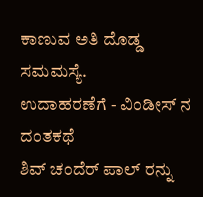ಕಾಣುವ ಅತಿ ದೊಡ್ಡ ಸಮಮಸ್ಯೆ.
ಉದಾಹರಣೆಗೆ - ವಿಂಡೀಸ್ ನ ದಂತಕಥೆ
ಶಿವ್ ಚಂದೆರ್ ಪಾಲ್ ರನ್ನು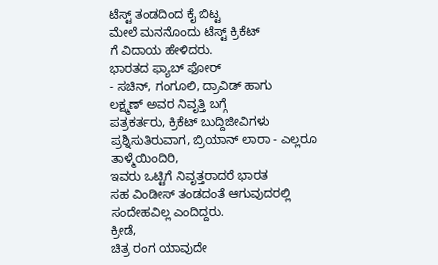ಟೆಸ್ಟ್ ತಂಡದಿಂದ ಕೈ ಬಿಟ್ಟ
ಮೇಲೆ ಮನನೊಂದು ಟೆಸ್ಟ್ ಕ್ರಿಕೆಟ್
ಗೆ ವಿದಾಯ ಹೇಳಿದರು.
ಭಾರತದ ಫ್ಯಾಬ್ ಫೋರ್
- ಸಚಿನ್, ಗಂಗೂಲಿ, ದ್ರಾವಿಡ್ ಹಾಗು
ಲಕ್ಷ್ಮಣ್ ಅವರ ನಿವೃತ್ತಿ ಬಗ್ಗೆ
ಪತ್ರಕರ್ತರು, ಕ್ರಿಕೆಟ್ ಬುದ್ದಿಜೀವಿಗಳು ಪ್ರಶ್ನಿಸುತಿರುವಾಗ, ಬ್ರಿಯಾನ್ ಲಾರಾ - ಎಲ್ಲರೂ ತಾಳ್ಮೆಯಿಂದಿರಿ,
ಇವರು ಒಟ್ಟಿಗೆ ನಿವೃತ್ತರಾದರೆ ಭಾರತ
ಸಹ ವಿಂಡೀಸ್ ತಂಡದಂತೆ ಆಗುವುದರಲ್ಲಿ
ಸಂದೇಹವಿಲ್ಲ ಎಂದಿದ್ದರು.
ಕ್ರೀಡೆ,
ಚಿತ್ರ ರಂಗ ಯಾವುದೇ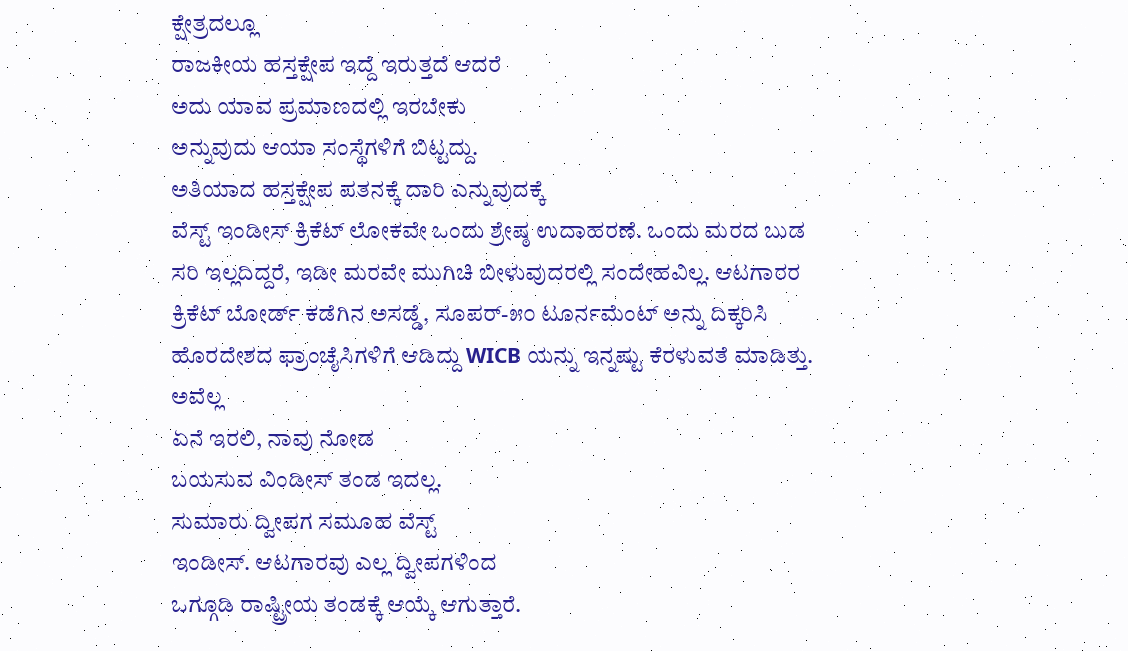ಕ್ಷೇತ್ರದಲ್ಲೂ
ರಾಜಕೀಯ ಹಸ್ತಕ್ಷೇಪ ಇದ್ದೆ ಇರುತ್ತದೆ ಆದರೆ
ಅದು ಯಾವ ಪ್ರಮಾಣದಲ್ಲಿ ಇರಬೇಕು
ಅನ್ನುವುದು ಆಯಾ ಸಂಸ್ಥೆಗಳಿಗೆ ಬಿಟ್ಟದ್ದು.
ಅತಿಯಾದ ಹಸ್ತಕ್ಷೇಪ ಪತನಕ್ಕೆ ದಾರಿ ಎನ್ನುವುದಕ್ಕೆ
ವೆಸ್ಟ್ ಇಂಡೀಸ್ ಕ್ರಿಕೆಟ್ ಲೋಕವೇ ಒಂದು ಶ್ರೇಷ್ಠ ಉದಾಹರಣೆ. ಒಂದು ಮರದ ಬುಡ ಸರಿ ಇಲ್ಲದಿದ್ದರೆ, ಇಡೀ ಮರವೇ ಮುಗಿಚಿ ಬೀಳುವುದರಲ್ಲಿ ಸಂದೇಹವಿಲ್ಲ. ಆಟಗಾರರ ಕ್ರಿಕೆಟ್ ಬೋರ್ಡ್ ಕಡೆಗಿನ ಅಸಡ್ಡೆ, ಸೂಪರ್-೫೦ ಟೂರ್ನಮೆಂಟ್ ಅನ್ನು ದಿಕ್ಕರಿಸಿ ಹೊರದೇಶದ ಫ್ರಾಂಚೈಸಿಗಳಿಗೆ ಆಡಿದ್ದು WICB ಯನ್ನು ಇನ್ನಷ್ಟು ಕೆರಳುವತೆ ಮಾಡಿತ್ತು.
ಅವೆಲ್ಲ
ಏನೆ ಇರಲಿ, ನಾವು ನೋಡ
ಬಯಸುವ ವಿಂಡೀಸ್ ತಂಡ ಇದಲ್ಲ.
ಸುಮಾರು ದ್ವೀಪಗ ಸಮೂಹ ವೆಸ್ಟ್
ಇಂಡೀಸ್. ಆಟಗಾರವು ಎಲ್ಲ ದ್ವೀಪಗಳಿಂದ
ಒಗ್ಗೂಡಿ ರಾಷ್ಟ್ರೀಯ ತಂಡಕ್ಕೆ ಆಯ್ಕೆ ಆಗುತ್ತಾರೆ.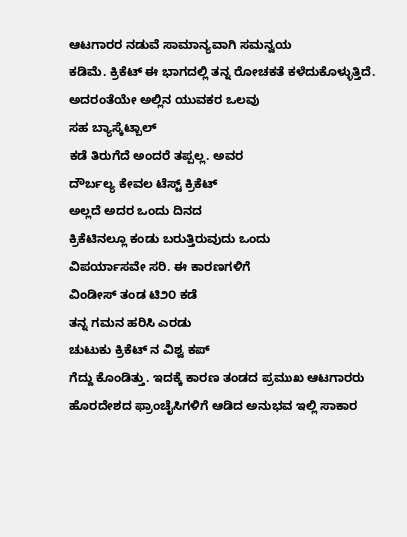ಆಟಗಾರರ ನಡುವೆ ಸಾಮಾನ್ಯವಾಗಿ ಸಮನ್ವಯ
ಕಡಿಮೆ. ಕ್ರಿಕೆಟ್ ಈ ಭಾಗದಲ್ಲಿ ತನ್ನ ರೋಚಕತೆ ಕಳೆದುಕೊಳ್ಳುತ್ತಿದೆ. ಅದರಂತೆಯೇ ಅಲ್ಲಿನ ಯುವಕರ ಒಲವು
ಸಹ ಬ್ಯಾಸ್ಕೆಟ್ಬಾಲ್
ಕಡೆ ತಿರುಗೆದೆ ಅಂದರೆ ತಪ್ಪಲ್ಲ. ಅವರ
ದೌರ್ಬಲ್ಯ ಕೇವಲ ಟೆಸ್ಟ್ ಕ್ರಿಕೆಟ್
ಅಲ್ಲದೆ ಅದರ ಒಂದು ದಿನದ
ಕ್ರಿಕೆಟಿನಲ್ಲೂ ಕಂಡು ಬರುತ್ತಿರುವುದು ಒಂದು
ವಿಪರ್ಯಾಸವೇ ಸರಿ. ಈ ಕಾರಣಗಳಿಗೆ
ವಿಂಡೀಸ್ ತಂಡ ಟಿ೨೦ ಕಡೆ
ತನ್ನ ಗಮನ ಹರಿಸಿ ಎರಡು
ಚುಟುಕು ಕ್ರಿಕೆಟ್ ನ ವಿಶ್ವ ಕಪ್
ಗೆದ್ದು ಕೊಂಡಿತ್ತು. ಇದಕ್ಕೆ ಕಾರಣ ತಂಡದ ಪ್ರಮುಖ ಆಟಗಾರರು ಹೊರದೇಶದ ಫ್ರಾಂಚೈಸಿಗಳಿಗೆ ಆಡಿದ ಅನುಭವ ಇಲ್ಲಿ ಸಾಕಾರ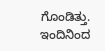ಗೊಂಡಿತ್ತು. ಇಂದಿನಿಂದ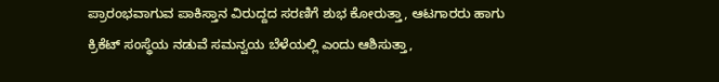ಪ್ರಾರಂಭವಾಗುವ ಪಾಕಿಸ್ತಾನ ವಿರುದ್ದದ ಸರಣಿಗೆ ಶುಭ ಕೋರುತ್ತಾ, ಆಟಗಾರರು ಹಾಗು ಕ್ರಿಕೆಟ್ ಸಂಸ್ಥೆಯ ನಡುವೆ ಸಮನ್ವಯ ಬೆಳೆಯಲ್ಲಿ ಎಂದು ಆಶಿಸುತ್ತಾ,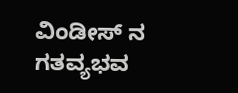ವಿಂಡೀಸ್ ನ ಗತವ್ಯಭವ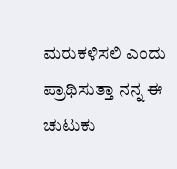ಮರುಕಳಿಸಲಿ ಎಂದು ಪ್ರಾಥಿಸುತ್ತಾ ನನ್ನ ಈ ಚುಟುಕು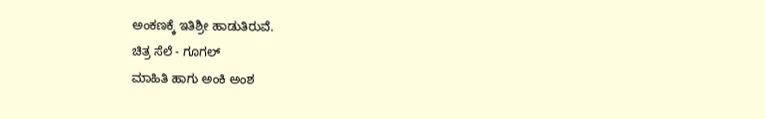ಅಂಕಣಕ್ಕೆ ಇತಿಶ್ರೀ ಹಾಡುತಿರುವೆ.
ಚಿತ್ರ ಸೆಲೆ - ಗೂಗಲ್
ಮಾಹಿತಿ ಹಾಗು ಅಂಕಿ ಅಂಶ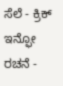ಸೆಲೆ - ಕ್ರಿಕ್ ಇನ್ಫೋ
ರಚನೆ -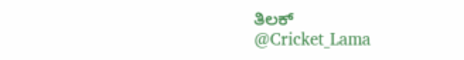ತಿಲಕ್
@Cricket_Lama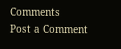Comments
Post a Comment